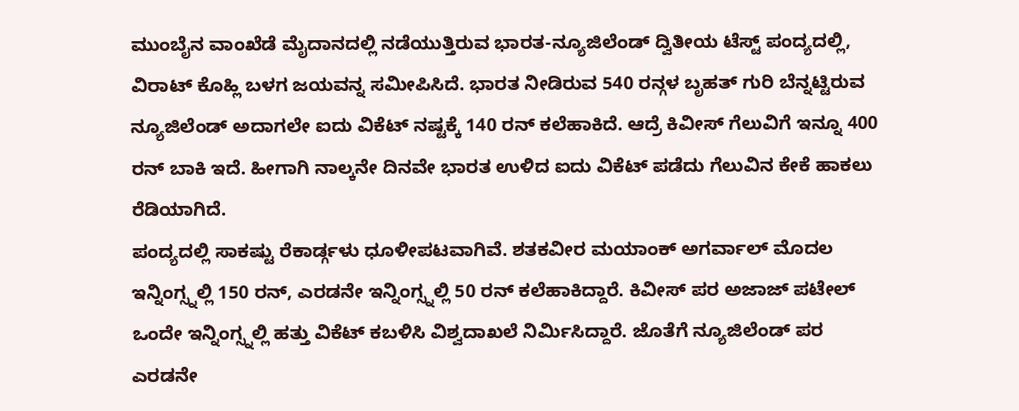ಮುಂಬೈನ ವಾಂಖೆಡೆ ಮೈದಾನದಲ್ಲಿ ನಡೆಯುತ್ತಿರುವ ಭಾರತ-ನ್ಯೂಜಿಲೆಂಡ್ ದ್ವಿತೀಯ ಟೆಸ್ಟ್ ಪಂದ್ಯದಲ್ಲಿ, ವಿರಾಟ್ ಕೊಹ್ಲಿ ಬಳಗ ಜಯವನ್ನ ಸಮೀಪಿಸಿದೆ. ಭಾರತ ನೀಡಿರುವ 540 ರನ್ಗಳ ಬೃಹತ್ ಗುರಿ ಬೆನ್ನಟ್ಟಿರುವ ನ್ಯೂಜಿಲೆಂಡ್ ಅದಾಗಲೇ ಐದು ವಿಕೆಟ್ ನಷ್ಟಕ್ಕೆ 140 ರನ್ ಕಲೆಹಾಕಿದೆ. ಆದ್ರೆ ಕಿವೀಸ್ ಗೆಲುವಿಗೆ ಇನ್ನೂ 400 ರನ್ ಬಾಕಿ ಇದೆ. ಹೀಗಾಗಿ ನಾಲ್ಕನೇ ದಿನವೇ ಭಾರತ ಉಳಿದ ಐದು ವಿಕೆಟ್ ಪಡೆದು ಗೆಲುವಿನ ಕೇಕೆ ಹಾಕಲು ರೆಡಿಯಾಗಿದೆ.
ಪಂದ್ಯದಲ್ಲಿ ಸಾಕಷ್ಟು ರೆಕಾರ್ಡ್ಗಳು ಧೂಳೀಪಟವಾಗಿವೆ. ಶತಕವೀರ ಮಯಾಂಕ್ ಅಗರ್ವಾಲ್ ಮೊದಲ ಇನ್ನಿಂಗ್ಸ್ನಲ್ಲಿ 150 ರನ್, ಎರಡನೇ ಇನ್ನಿಂಗ್ಸ್ನಲ್ಲಿ 50 ರನ್ ಕಲೆಹಾಕಿದ್ದಾರೆ. ಕಿವೀಸ್ ಪರ ಅಜಾಜ್ ಪಟೇಲ್ ಒಂದೇ ಇನ್ನಿಂಗ್ಸ್ನಲ್ಲಿ ಹತ್ತು ವಿಕೆಟ್ ಕಬಳಿಸಿ ವಿಶ್ವದಾಖಲೆ ನಿರ್ಮಿಸಿದ್ದಾರೆ. ಜೊತೆಗೆ ನ್ಯೂಜಿಲೆಂಡ್ ಪರ ಎರಡನೇ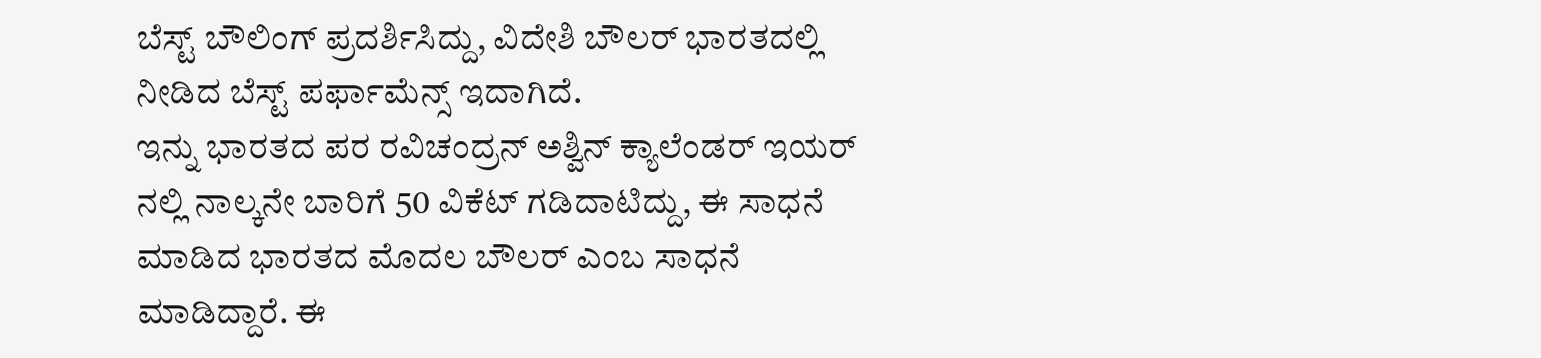ಬೆಸ್ಟ್ ಬೌಲಿಂಗ್ ಪ್ರದರ್ಶಿಸಿದ್ದು, ವಿದೇಶಿ ಬೌಲರ್ ಭಾರತದಲ್ಲಿ ನೀಡಿದ ಬೆಸ್ಟ್ ಪರ್ಫಾಮೆನ್ಸ್ ಇದಾಗಿದೆ.
ಇನ್ನು ಭಾರತದ ಪರ ರವಿಚಂದ್ರನ್ ಅಶ್ವಿನ್ ಕ್ಯಾಲೆಂಡರ್ ಇಯರ್ ನಲ್ಲಿ ನಾಲ್ಕನೇ ಬಾರಿಗೆ 50 ವಿಕೆಟ್ ಗಡಿದಾಟಿದ್ದು, ಈ ಸಾಧನೆ ಮಾಡಿದ ಭಾರತದ ಮೊದಲ ಬೌಲರ್ ಎಂಬ ಸಾಧನೆ ಮಾಡಿದ್ದಾರೆ. ಈ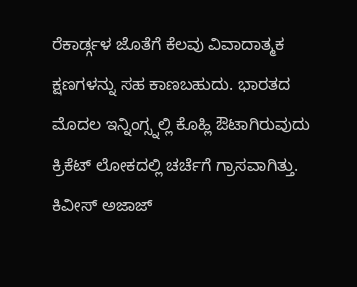ರೆಕಾರ್ಡ್ಗಳ ಜೊತೆಗೆ ಕೆಲವು ವಿವಾದಾತ್ಮಕ ಕ್ಷಣಗಳನ್ನು ಸಹ ಕಾಣಬಹುದು. ಭಾರತದ ಮೊದಲ ಇನ್ನಿಂಗ್ಸ್ನಲ್ಲಿ ಕೊಹ್ಲಿ ಔಟಾಗಿರುವುದು ಕ್ರಿಕೆಟ್ ಲೋಕದಲ್ಲಿ ಚರ್ಚೆಗೆ ಗ್ರಾಸವಾಗಿತ್ತು.
ಕಿವೀಸ್ ಅಜಾಜ್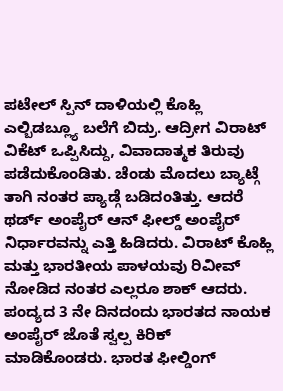ಪಟೇಲ್ ಸ್ಪಿನ್ ದಾಳಿಯಲ್ಲಿ ಕೊಹ್ಲಿ ಎಲ್ಬಿಡಬ್ಲ್ಯೂ ಬಲೆಗೆ ಬಿದ್ರು. ಆದ್ರೀಗ ವಿರಾಟ್ ವಿಕೆಟ್ ಒಪ್ಪಿಸಿದ್ದು, ವಿವಾದಾತ್ಮಕ ತಿರುವು ಪಡೆದುಕೊಂಡಿತು. ಚೆಂಡು ಮೊದಲು ಬ್ಯಾಟ್ಗೆ ತಾಗಿ ನಂತರ ಪ್ಯಾಡ್ಗೆ ಬಡಿದಂತಿತ್ತು. ಆದರೆ ಥರ್ಡ್ ಅಂಪೈರ್ ಆನ್ ಫೀಲ್ಡ್ ಅಂಪೈರ್ ನಿರ್ಧಾರವನ್ನು ಎತ್ತಿ ಹಿಡಿದರು. ವಿರಾಟ್ ಕೊಹ್ಲಿ ಮತ್ತು ಭಾರತೀಯ ಪಾಳಯವು ರಿವೀವ್ ನೋಡಿದ ನಂತರ ಎಲ್ಲರೂ ಶಾಕ್ ಆದರು.
ಪಂದ್ಯದ 3 ನೇ ದಿನದಂದು ಭಾರತದ ನಾಯಕ ಅಂಪೈರ್ ಜೊತೆ ಸ್ವಲ್ಪ ಕಿರಿಕ್ ಮಾಡಿಕೊಂಡರು. ಭಾರತ ಫೀಲ್ಡಿಂಗ್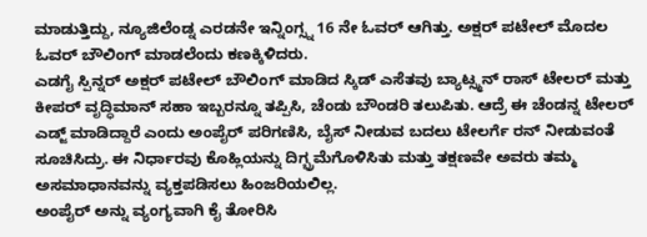ಮಾಡುತ್ತಿದ್ದು, ನ್ಯೂಜಿಲೆಂಡ್ನ ಎರಡನೇ ಇನ್ನಿಂಗ್ಸ್ನ 16 ನೇ ಓವರ್ ಆಗಿತ್ತು. ಅಕ್ಷರ್ ಪಟೇಲ್ ಮೊದಲ ಓವರ್ ಬೌಲಿಂಗ್ ಮಾಡಲೆಂದು ಕಣಕ್ಕಿಳಿದರು.
ಎಡಗೈ ಸ್ಪಿನ್ನರ್ ಅಕ್ಷರ್ ಪಟೇಲ್ ಬೌಲಿಂಗ್ ಮಾಡಿದ ಸ್ಕಿಡ್ ಎಸೆತವು ಬ್ಯಾಟ್ಸ್ಮನ್ ರಾಸ್ ಟೇಲರ್ ಮತ್ತು ಕೀಪರ್ ವೃದ್ಧಿಮಾನ್ ಸಹಾ ಇಬ್ಬರನ್ನೂ ತಪ್ಪಿಸಿ, ಚೆಂಡು ಬೌಂಡರಿ ತಲುಪಿತು. ಆದ್ರೆ ಈ ಚೆಂಡನ್ನ ಟೇಲರ್ ಎಡ್ಜ್ ಮಾಡಿದ್ದಾರೆ ಎಂದು ಅಂಪೈರ್ ಪರಿಗಣಿಸಿ, ಬೈಸ್ ನೀಡುವ ಬದಲು ಟೇಲರ್ಗೆ ರನ್ ನೀಡುವಂತೆ ಸೂಚಿಸಿದ್ರು. ಈ ನಿರ್ಧಾರವು ಕೊಹ್ಲಿಯನ್ನು ದಿಗ್ಭ್ರಮೆಗೊಳಿಸಿತು ಮತ್ತು ತಕ್ಷಣವೇ ಅವರು ತಮ್ಮ ಅಸಮಾಧಾನವನ್ನು ವ್ಯಕ್ತಪಡಿಸಲು ಹಿಂಜರಿಯಲಿಲ್ಲ.
ಅಂಪೈರ್ ಅನ್ನು ವ್ಯಂಗ್ಯವಾಗಿ ಕೈ ತೋರಿಸಿ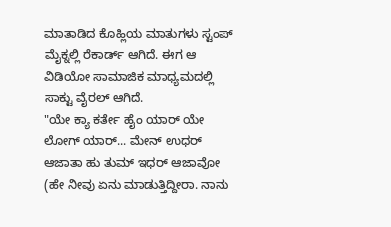ಮಾತಾಡಿದ ಕೊಹ್ಲಿಯ ಮಾತುಗಳು ಸ್ಟಂಪ್ ಮೈಕ್ನಲ್ಲಿ ರೆಕಾರ್ಡ್ ಆಗಿದೆ. ಈಗ ಆ ವಿಡಿಯೋ ಸಾಮಾಜಿಕ ಮಾಧ್ಯಮದಲ್ಲಿ ಸಾಕ್ಟು ವೈರಲ್ ಆಗಿದೆ.
"ಯೇ ಕ್ಯಾ ಕರ್ತೇ ಹೈಂ ಯಾರ್ ಯೇ ಲೋಗ್ ಯಾರ್... ಮೇನ್ ಉಧರ್ ಆಜಾತಾ ಹು ತುಮ್ ಇಧರ್ ಆಜಾವೋ (ಹೇ ನೀವು ಏನು ಮಾಡುತ್ತಿದ್ದೀರಾ. ನಾನು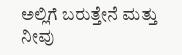ಅಲ್ಲಿಗೆ ಬರುತ್ತೇನೆ ಮತ್ತು ನೀವು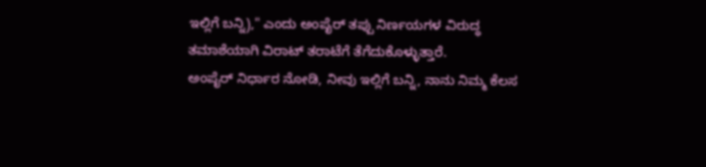ಇಲ್ಲಿಗೆ ಬನ್ನಿ)," ಎಂದು ಅಂಪೈರ್ ತಪ್ಪು ನಿರ್ಣಯಗಳ ವಿರುದ್ಧ ತಮಾಶೆಯಾಗಿ ವಿರಾಟ್ ತರಾಟೆಗೆ ತೆಗೆದುಕೊಳ್ಳುತ್ತಾರೆ.
ಅಂಪೈರ್ ನಿರ್ಧಾರ ನೋಡಿ, ನೀವು ಇಲ್ಲಿಗೆ ಬನ್ನಿ, ನಾನು ನಿಮ್ಮ ಕೆಲಸ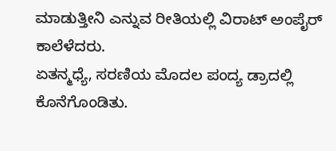ಮಾಡುತ್ತೀನಿ ಎನ್ನುವ ರೀತಿಯಲ್ಲಿ ವಿರಾಟ್ ಅಂಪೈರ್ ಕಾಲೆಳೆದರು.
ಏತನ್ಮಧ್ಯೆ, ಸರಣಿಯ ಮೊದಲ ಪಂದ್ಯ ಡ್ರಾದಲ್ಲಿ ಕೊನೆಗೊಂಡಿತು.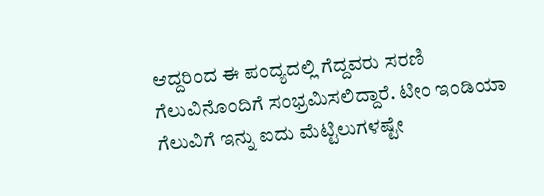ಆದ್ದರಿಂದ ಈ ಪಂದ್ಯದಲ್ಲಿ ಗೆದ್ದವರು ಸರಣಿ ಗೆಲುವಿನೊಂದಿಗೆ ಸಂಭ್ರಮಿಸಲಿದ್ದಾರೆ. ಟೀಂ ಇಂಡಿಯಾ ಗೆಲುವಿಗೆ ಇನ್ನು ಐದು ಮೆಟ್ಟಿಲುಗಳಷ್ಟೇ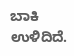ಬಾಕಿ ಉಳಿದಿದೆ.